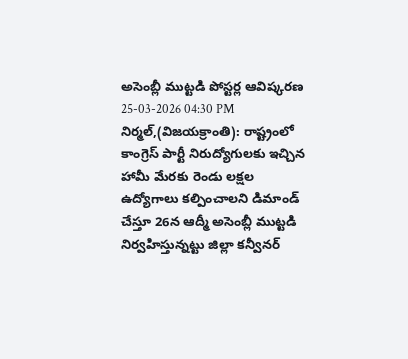అసెంబ్లీ ముట్టడి పోస్టర్ల ఆవిష్కరణ
25-03-2026 04:30 PM
నిర్మల్,(విజయక్రాంతి): రాష్ట్రంలో కాంగ్రెస్ పార్టీ నిరుద్యోగులకు ఇచ్చిన హామీ మేరకు రెండు లక్షల ఉద్యోగాలు కల్పించాలని డిమాండ్ చేస్తూ 26న ఆద్మీ అసెంబ్లీ ముట్టడి నిర్వహిస్తున్నట్టు జిల్లా కన్వీనర్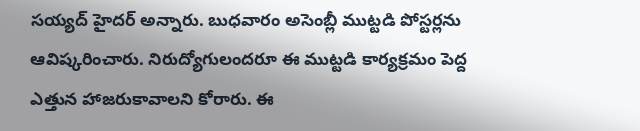సయ్యద్ హైదర్ అన్నారు. బుధవారం అసెంబ్లీ ముట్టడి పోస్టర్లను ఆవిష్కరించారు. నిరుద్యోగులందరూ ఈ ముట్టడి కార్యక్రమం పెద్ద ఎత్తున హాజరుకావాలని కోరారు. ఈ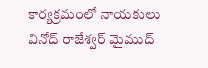కార్యక్రమంలో నాయకులు వినోద్ రాజేశ్వర్ మైముద్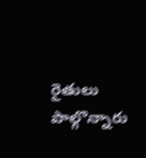రైతులు పాల్గొన్నారు